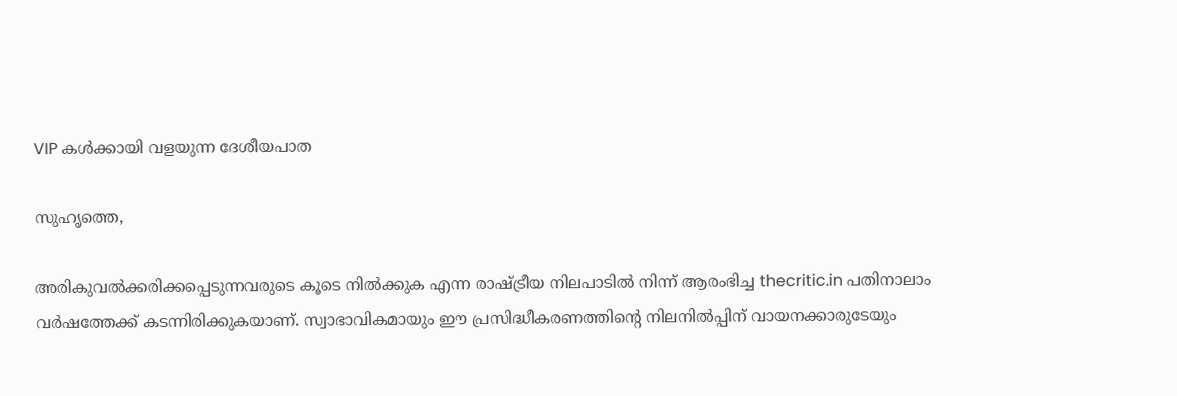VIP കള്‍ക്കായി വളയുന്ന ദേശീയപാത

സുഹൃത്തെ,

അരികുവല്‍ക്കരിക്കപ്പെടുന്നവരുടെ കൂടെ നില്‍ക്കുക എന്ന രാഷ്ട്രീയ നിലപാടില്‍ നിന്ന് ആരംഭിച്ച thecritic.in പതിനാലാം വര്‍ഷത്തേക്ക് കടന്നിരിക്കുകയാണ്. സ്വാഭാവികമായും ഈ പ്രസിദ്ധീകരണത്തിന്റെ നിലനില്‍പ്പിന് വായനക്കാരുടേയും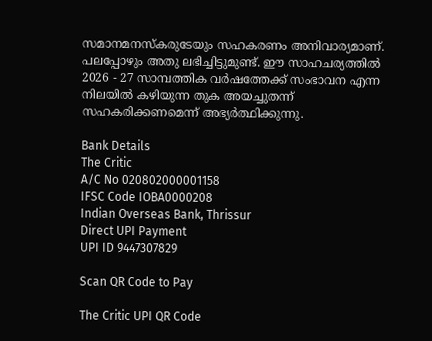സമാനമനസ്‌കരുടേയും സഹകരണം അനിവാര്യമാണ്. പലപ്പോഴും അതു ലഭിച്ചിട്ടുമുണ്ട്. ഈ സാഹചര്യത്തില്‍ 2026 - 27 സാമ്പത്തിക വര്‍ഷത്തേക്ക് സംഭാവന എന്ന നിലയില്‍ കഴിയുന്ന തുക അയച്ചുതന്ന് സഹകരിക്കണമെന്ന് അഭ്യര്‍ത്ഥിക്കുന്നു.

Bank Details
The Critic
A/C No 020802000001158
IFSC Code IOBA0000208
Indian Overseas Bank, Thrissur
Direct UPI Payment
UPI ID 9447307829

Scan QR Code to Pay

The Critic UPI QR Code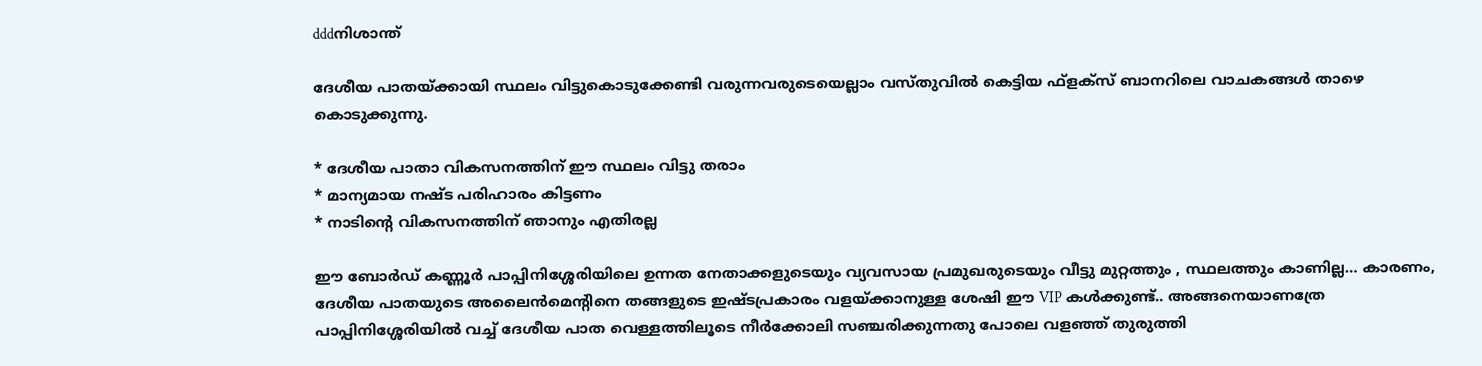dddനിശാന്ത്

ദേശീയ പാതയ്ക്കായി സ്ഥലം വിട്ടുകൊടുക്കേണ്ടി വരുന്നവരുടെയെല്ലാം വസ്തുവില്‍ കെട്ടിയ ഫ്‌ളക്‌സ് ബാനറിലെ വാചകങ്ങള്‍ താഴെ കൊടുക്കുന്നു.

* ദേശീയ പാതാ വികസനത്തിന് ഈ സ്ഥലം വിട്ടു തരാം
* മാന്യമായ നഷ്ട പരിഹാരം കിട്ടണം
* നാടിന്റെ വികസനത്തിന് ഞാനും എതിരല്ല

ഈ ബോര്‍ഡ് കണ്ണൂര്‍ പാപ്പിനിശ്ശേരിയിലെ ഉന്നത നേതാക്കളുടെയും വ്യവസായ പ്രമുഖരുടെയും വീട്ടു മുറ്റത്തും , സ്ഥലത്തും കാണില്ല… കാരണം, ദേശീയ പാതയുടെ അലൈന്‍മെന്റിനെ തങ്ങളുടെ ഇഷ്ടപ്രകാരം വളയ്ക്കാനുള്ള ശേഷി ഈ VIP കള്‍ക്കുണ്ട്.. അങ്ങനെയാണത്രേ പാപ്പിനിശ്ശേരിയില്‍ വച്ച് ദേശീയ പാത വെള്ളത്തിലൂടെ നീര്‍ക്കോലി സഞ്ചരിക്കുന്നതു പോലെ വളഞ്ഞ് തുരുത്തി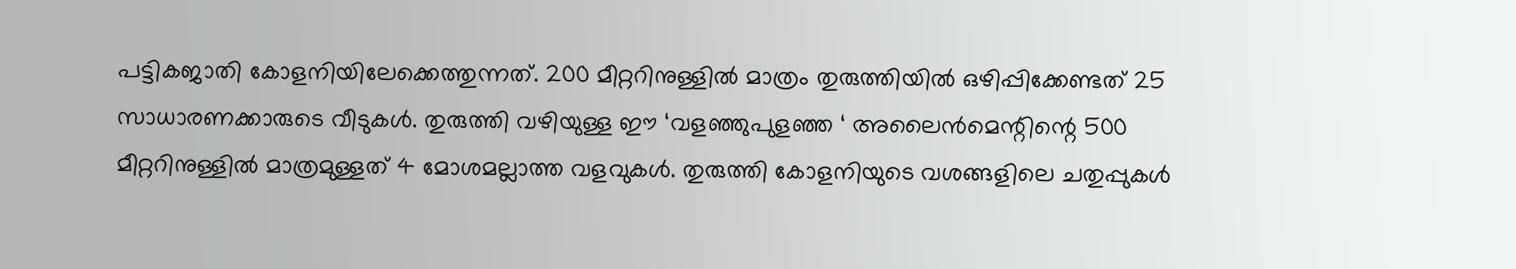പട്ടികജാതി കോളനിയിലേക്കെത്തുന്നത്. 200 മീറ്ററിനുള്ളില്‍ മാത്രം തുരുത്തിയില്‍ ഒഴിപ്പിക്കേണ്ടത് 25 സാധാരണക്കാരുടെ വീടുകള്‍. തുരുത്തി വഴിയുള്ള ഈ ‘വളഞ്ഞുപുളഞ്ഞ ‘ അലൈന്‍മെന്റിന്റെ 500 മീറ്ററിനുള്ളില്‍ മാത്രമുള്ളത് 4 മോശമല്ലാത്ത വളവുകള്‍. തുരുത്തി കോളനിയുടെ വശങ്ങളിലെ ചതുപ്പുകള്‍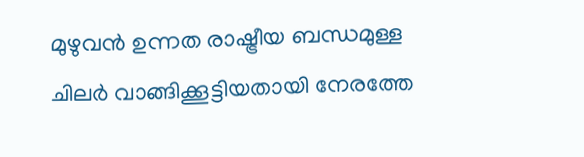മുഴുവന്‍ ഉന്നത രാഷ്ട്രീയ ബന്ധമുള്ള ചിലര്‍ വാങ്ങിക്കൂട്ടിയതായി നേരത്തേ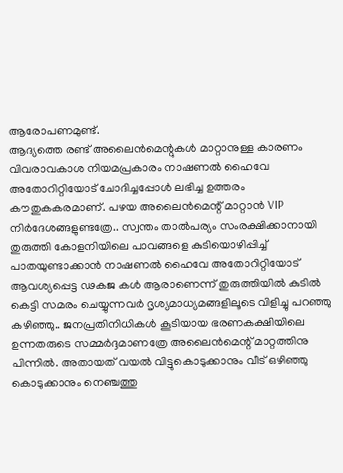ആരോപണമുണ്ട്.
ആദ്യത്തെ രണ്ട് അലൈന്‍മെന്റുകള്‍ മാറ്റാനുള്ള കാരണം വിവരാവകാശ നിയമപ്രകാരം നാഷണല്‍ ഹൈവേ അതോറിറ്റിയോട് ചോദിച്ചപ്പോള്‍ ലഭിച്ച ഉത്തരം കൗതുകകരമാണ്. പഴയ അലൈന്‍മെന്റ് മാറ്റാന്‍ VIP നിര്‍ദേശങ്ങളുണ്ടത്രേ.. സ്വന്തം താല്‍പര്യം സംരക്ഷിക്കാനായി തുരുത്തി കോളനിയിലെ പാവങ്ങളെ കുടിയൊഴിപ്പിച്ച് പാതയുണ്ടാക്കാന്‍ നാഷണല്‍ ഹൈവേ അതോറിറ്റിയോട് ആവശ്യപ്പെട്ട ഢകജ കള്‍ ആരാണെന്ന് തുരുത്തിയില്‍ കുടില്‍ കെട്ടി സമരം ചെയ്യുന്നവര്‍ ദൃശ്യമാധ്യമങ്ങളിലൂടെ വിളിച്ചു പറഞ്ഞു കഴിഞ്ഞു.. ജനപ്രതിനിധികള്‍ കൂടിയായ ഭരണകക്ഷിയിലെ ഉന്നതരുടെ സമ്മര്‍ദ്ദമാണത്രേ അലൈന്‍മെന്റ് മാറ്റത്തിനു പിന്നില്‍. അതായത് വയല്‍ വിട്ടുകൊടുക്കാനും വീട് ഒഴിഞ്ഞു കൊടുക്കാനും നെഞ്ചത്തു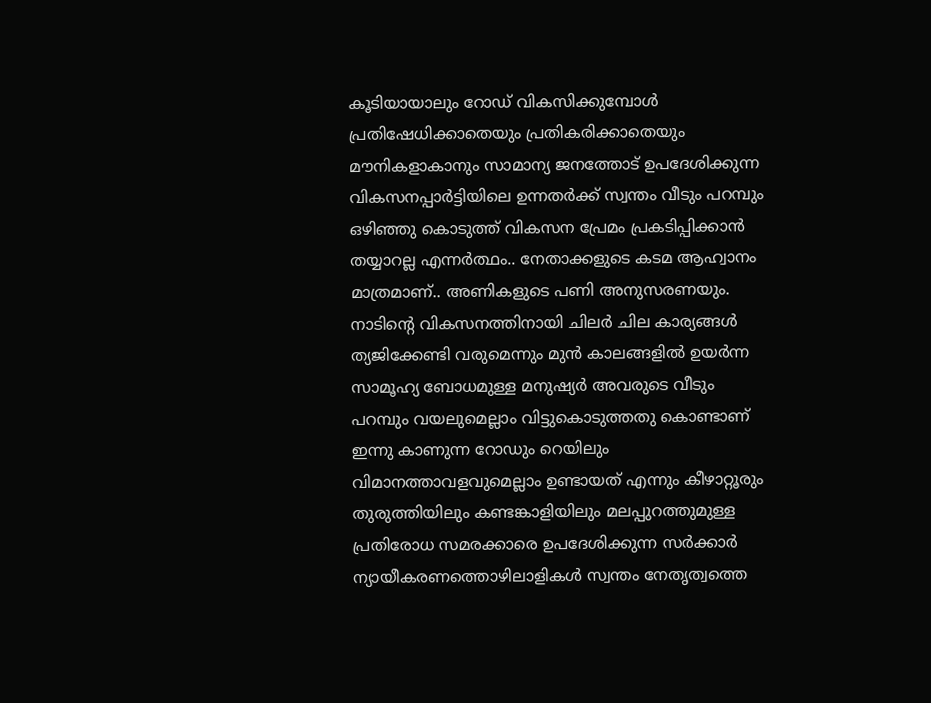കൂടിയായാലും റോഡ് വികസിക്കുമ്പോള്‍ പ്രതിഷേധിക്കാതെയും പ്രതികരിക്കാതെയും മൗനികളാകാനും സാമാന്യ ജനത്തോട് ഉപദേശിക്കുന്ന വികസനപ്പാര്‍ട്ടിയിലെ ഉന്നതര്‍ക്ക് സ്വന്തം വീടും പറമ്പും ഒഴിഞ്ഞു കൊടുത്ത് വികസന പ്രേമം പ്രകടിപ്പിക്കാന്‍ തയ്യാറല്ല എന്നര്‍ത്ഥം.. നേതാക്കളുടെ കടമ ആഹ്വാനം മാത്രമാണ്.. അണികളുടെ പണി അനുസരണയും.
നാടിന്റെ വികസനത്തിനായി ചിലര്‍ ചില കാര്യങ്ങള്‍ ത്യജിക്കേണ്ടി വരുമെന്നും മുന്‍ കാലങ്ങളില്‍ ഉയര്‍ന്ന സാമൂഹ്യ ബോധമുള്ള മനുഷ്യര്‍ അവരുടെ വീടും പറമ്പും വയലുമെല്ലാം വിട്ടുകൊടുത്തതു കൊണ്ടാണ് ഇന്നു കാണുന്ന റോഡും റെയിലും വിമാനത്താവളവുമെല്ലാം ഉണ്ടായത് എന്നും കീഴാറ്റൂരും തുരുത്തിയിലും കണ്ടങ്കാളിയിലും മലപ്പുറത്തുമുള്ള പ്രതിരോധ സമരക്കാരെ ഉപദേശിക്കുന്ന സര്‍ക്കാര്‍ ന്യായീകരണത്തൊഴിലാളികള്‍ സ്വന്തം നേതൃത്വത്തെ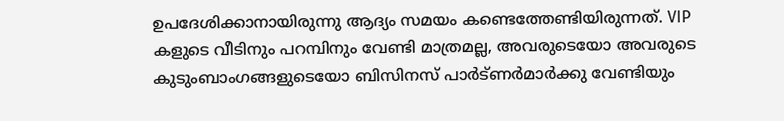ഉപദേശിക്കാനായിരുന്നു ആദ്യം സമയം കണ്ടെത്തേണ്ടിയിരുന്നത്. VIP കളുടെ വീടിനും പറമ്പിനും വേണ്ടി മാത്രമല്ല, അവരുടെയോ അവരുടെ കുടുംബാംഗങ്ങളുടെയോ ബിസിനസ് പാര്‍ട്ണര്‍മാര്‍ക്കു വേണ്ടിയും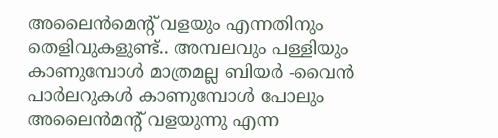അലൈന്‍മെന്റ് വളയും എന്നതിനും തെളിവുകളുണ്ട്.. അമ്പലവും പള്ളിയും കാണുമ്പോള്‍ മാത്രമല്ല ബിയര്‍ -വൈന്‍ പാര്‍ലറുകള്‍ കാണുമ്പോള്‍ പോലും അലൈന്‍മന്റ് വളയുന്നു എന്ന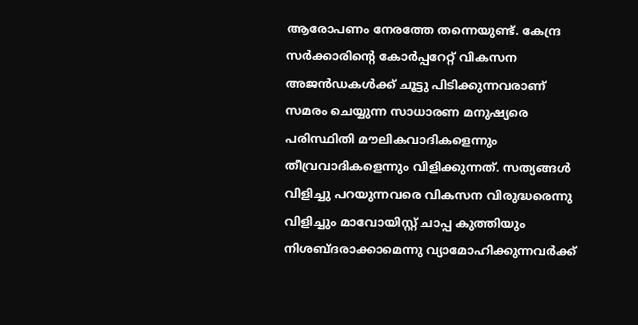ആരോപണം നേരത്തേ തന്നെയുണ്ട്. കേന്ദ്ര സര്‍ക്കാരിന്റെ കോര്‍പ്പറേറ്റ് വികസന അജന്‍ഡകള്‍ക്ക് ചൂട്ടു പിടിക്കുന്നവരാണ് സമരം ചെയ്യുന്ന സാധാരണ മനുഷ്യരെ പരിസ്ഥിതി മൗലികവാദികളെന്നും തീവ്രവാദികളെന്നും വിളിക്കുന്നത്. സത്യങ്ങള്‍ വിളിച്ചു പറയുന്നവരെ വികസന വിരുദ്ധരെന്നു വിളിച്ചും മാവോയിസ്റ്റ് ചാപ്പ കുത്തിയും നിശബ്ദരാക്കാമെന്നു വ്യാമോഹിക്കുന്നവര്‍ക്ക്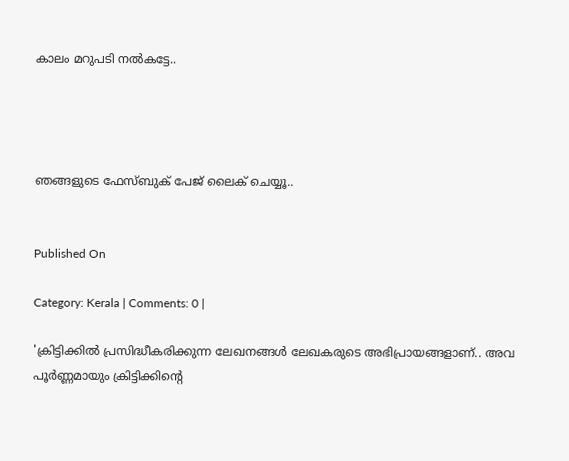കാലം മറുപടി നല്‍കട്ടേ..




ഞങ്ങളുടെ ഫേസ്ബുക് പേജ് ലൈക് ചെയ്യൂ..


Published On

Category: Kerala | Comments: 0 |

'ക്രിട്ടിക്കില്‍ പ്രസിദ്ധീകരിക്കുന്ന ലേഖനങ്ങള്‍ ലേഖകരുടെ അഭിപ്രായങ്ങളാണ്.. അവ പൂര്‍ണ്ണമായും ക്രിട്ടിക്കിന്റെ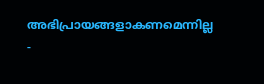അഭിപ്രായങ്ങളാകണമെന്നില്ല -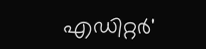എഡിറ്റര്‍'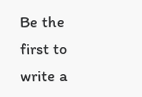Be the first to write a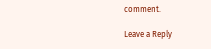comment.

Leave a Reply